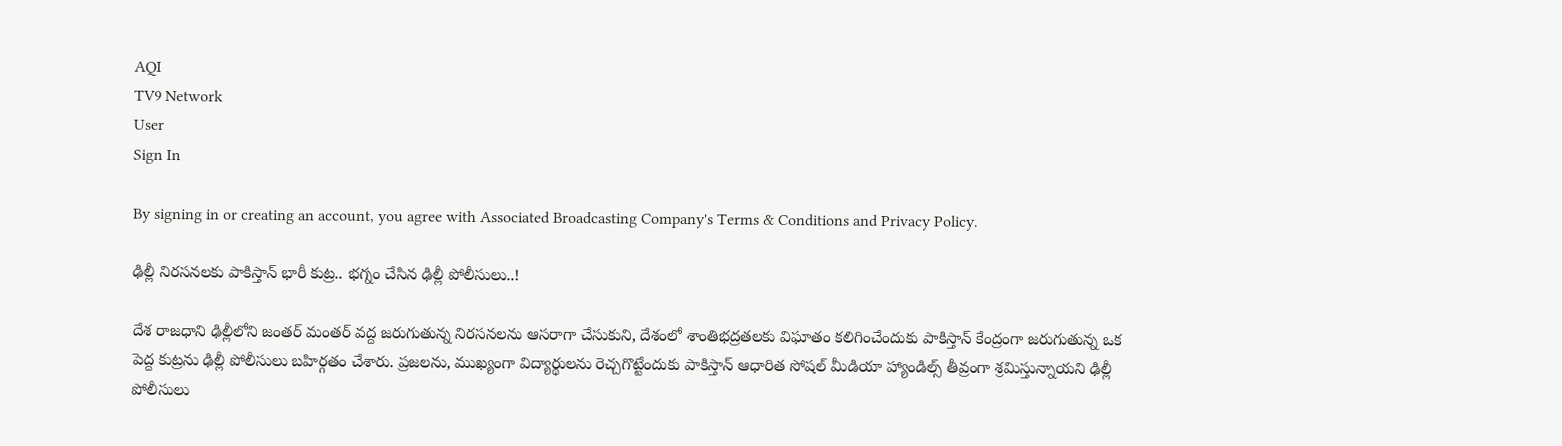AQI
TV9 Network
User
Sign In

By signing in or creating an account, you agree with Associated Broadcasting Company's Terms & Conditions and Privacy Policy.

ఢిల్లీ నిరసనలకు పాకిస్తాన్ భారీ కుట్ర.. భగ్నం చేసిన ఢిల్లీ పోలీసులు..!

దేశ రాజధాని ఢిల్లీలోని జంతర్ మంతర్ వద్ద జరుగుతున్న నిరసనలను ఆసరాగా చేసుకుని, దేశంలో శాంతిభద్రతలకు విఘాతం కలిగించేందుకు పాకిస్తాన్ కేంద్రంగా జరుగుతున్న ఒక పెద్ద కుట్రను ఢిల్లీ పోలీసులు బహిర్గతం చేశారు. ప్రజలను, ముఖ్యంగా విద్యార్థులను రెచ్చగొట్టేందుకు పాకిస్తాన్ ఆధారిత సోషల్ మీడియా హ్యాండిల్స్ తీవ్రంగా శ్రమిస్తున్నాయని ఢిల్లీ పోలీసులు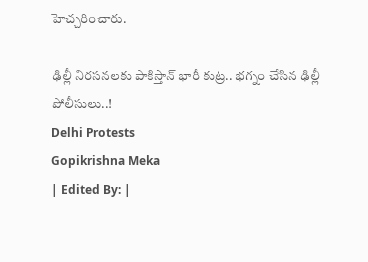హెచ్చరించారు.

ఢిల్లీ నిరసనలకు పాకిస్తాన్ భారీ కుట్ర.. భగ్నం చేసిన ఢిల్లీ పోలీసులు..!
Delhi Protests
Gopikrishna Meka
| Edited By: |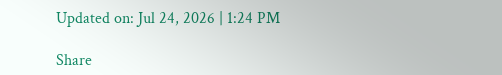Updated on: Jul 24, 2026 | 1:24 PM

Share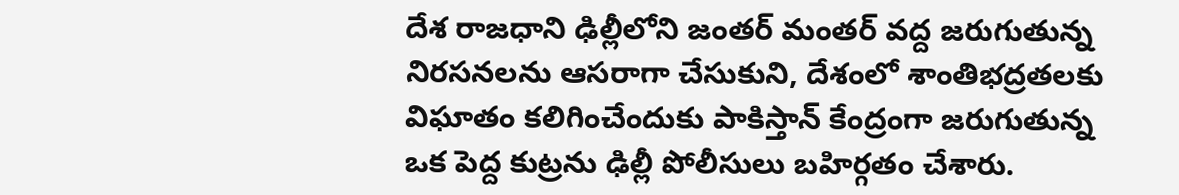దేశ రాజధాని ఢిల్లీలోని జంతర్ మంతర్ వద్ద జరుగుతున్న నిరసనలను ఆసరాగా చేసుకుని, దేశంలో శాంతిభద్రతలకు విఘాతం కలిగించేందుకు పాకిస్తాన్ కేంద్రంగా జరుగుతున్న ఒక పెద్ద కుట్రను ఢిల్లీ పోలీసులు బహిర్గతం చేశారు.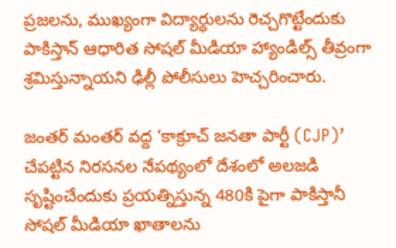ప్రజలను, ముఖ్యంగా విద్యార్థులను రెచ్చగొట్టేందుకు పాకిస్తాన్ ఆధారిత సోషల్ మీడియా హ్యాండిల్స్ తీవ్రంగా శ్రమిస్తున్నాయని ఢిల్లీ పోలీసులు హెచ్చరించారు.

జంతర్ మంతర్ వద్ద ‘కాక్రూచ్ జనతా పార్టీ (CJP)’ చేపట్టిన నిరసనల నేపథ్యంలో దేశంలో అలజడి సృష్టించేందుకు ప్రయత్నిస్తున్న 480కి పైగా పాకిస్తానీ సోషల్ మీడియా ఖాతాలను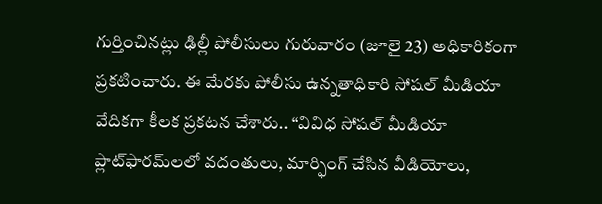గుర్తించినట్లు ఢిల్లీ పోలీసులు గురువారం (జూలై 23) అధికారికంగా ప్రకటించారు. ఈ మేరకు పోలీసు ఉన్నతాధికారి సోషల్ మీడియా వేదికగా కీలక ప్రకటన చేశారు.. “వివిధ సోషల్ మీడియా ప్లాట్‌ఫారమ్‌లలో వదంతులు, మార్ఫింగ్ చేసిన వీడియోలు,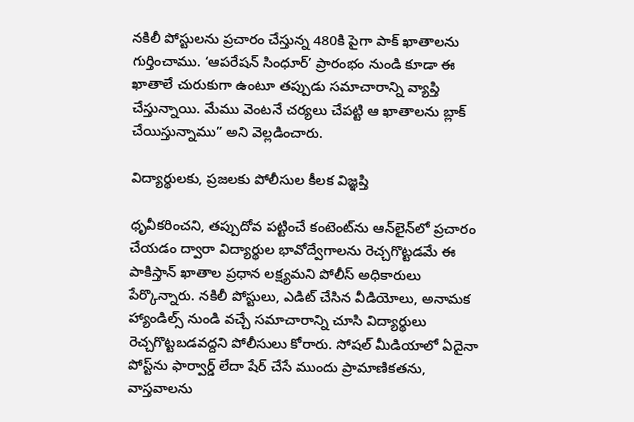నకిలీ పోస్టులను ప్రచారం చేస్తున్న 480కి పైగా పాక్ ఖాతాలను గుర్తించాము. ‘ఆపరేషన్ సింధూర్’ ప్రారంభం నుండి కూడా ఈ ఖాతాలే చురుకుగా ఉంటూ తప్పుడు సమాచారాన్ని వ్యాప్తి చేస్తున్నాయి. మేము వెంటనే చర్యలు చేపట్టి ఆ ఖాతాలను బ్లాక్ చేయిస్తున్నాము” అని వెల్లడించారు.

విద్యార్థులకు, ప్రజలకు పోలీసుల కీలక విజ్ఞప్తి

ధృవీకరించని, తప్పుదోవ పట్టించే కంటెంట్‌ను ఆన్‌లైన్‌లో ప్రచారం చేయడం ద్వారా విద్యార్థుల భావోద్వేగాలను రెచ్చగొట్టడమే ఈ పాకిస్తాన్ ఖాతాల ప్రధాన లక్ష్యమని పోలీస్ అధికారులు పేర్కొన్నారు. నకిలీ పోస్టులు, ఎడిట్ చేసిన వీడియోలు, అనామక హ్యాండిల్స్ నుండి వచ్చే సమాచారాన్ని చూసి విద్యార్థులు రెచ్చగొట్టబడవద్దని పోలీసులు కోరారు. సోషల్ మీడియాలో ఏదైనా పోస్ట్‌ను ఫార్వార్డ్ లేదా షేర్ చేసే ముందు ప్రామాణికతను, వాస్తవాలను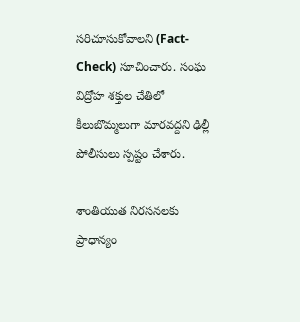సరిచూసుకోవాలని (Fact-Check) సూచించారు. సంఘ విద్రోహ శక్తుల చేతిలో కీలుబొమ్మలుగా మారవద్దని ఢిల్లీ పోలీసులు స్పష్టం చేశారు.

శాంతియుత నిరసనలకు ప్రాధాన్యం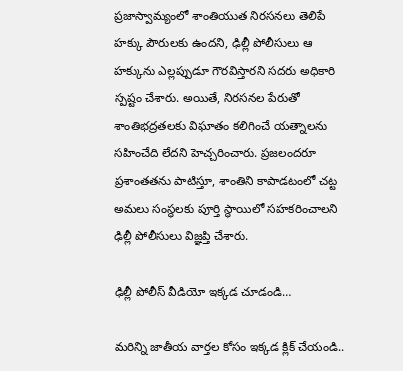ప్రజాస్వామ్యంలో శాంతియుత నిరసనలు తెలిపే హక్కు పౌరులకు ఉందని, ఢిల్లీ పోలీసులు ఆ హక్కును ఎల్లప్పుడూ గౌరవిస్తారని సదరు అధికారి స్పష్టం చేశారు. అయితే, నిరసనల పేరుతో శాంతిభద్రతలకు విఘాతం కలిగించే యత్నాలను సహించేది లేదని హెచ్చరించారు. ప్రజలందరూ ప్రశాంతతను పాటిస్తూ, శాంతిని కాపాడటంలో చట్ట అమలు సంస్థలకు పూర్తి స్థాయిలో సహకరించాలని ఢిల్లీ పోలీసులు విజ్ఞప్తి చేశారు.

ఢిల్లీ పోలీస్ వీడియో ఇక్కడ చూడండి…

మరిన్ని జాతీయ వార్తల కోసం ఇక్కడ క్లిక్ చేయండి..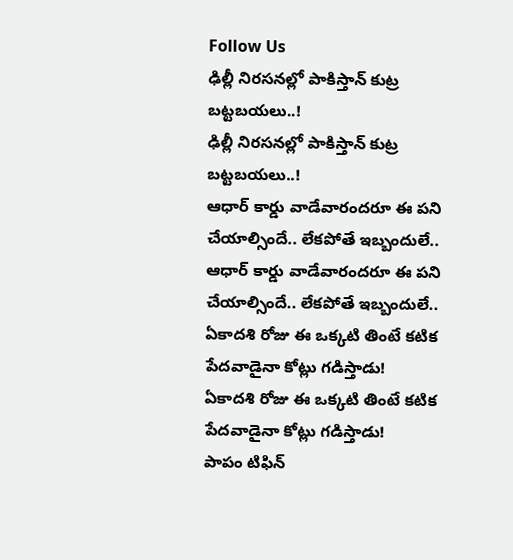Follow Us
ఢిల్లీ నిరసనల్లో పాకిస్తాన్ కుట్ర బట్టబయలు..!
ఢిల్లీ నిరసనల్లో పాకిస్తాన్ కుట్ర బట్టబయలు..!
ఆధార్ కార్డు వాడేవారందరూ ఈ పని చేయాల్సిందే.. లేకపోతే ఇబ్బందులే..
ఆధార్ కార్డు వాడేవారందరూ ఈ పని చేయాల్సిందే.. లేకపోతే ఇబ్బందులే..
ఏకాదశి రోజు ఈ ఒక్కటి తింటే కటిక పేదవాడైనా కోట్లు గడిస్తాడు!
ఏకాదశి రోజు ఈ ఒక్కటి తింటే కటిక పేదవాడైనా కోట్లు గడిస్తాడు!
పాపం టిఫిన్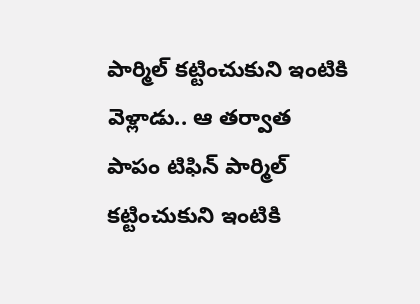పార్మిల్ కట్టించుకుని ఇంటికి వెళ్లాడు.. ఆ తర్వాత
పాపం టిఫిన్ పార్మిల్ కట్టించుకుని ఇంటికి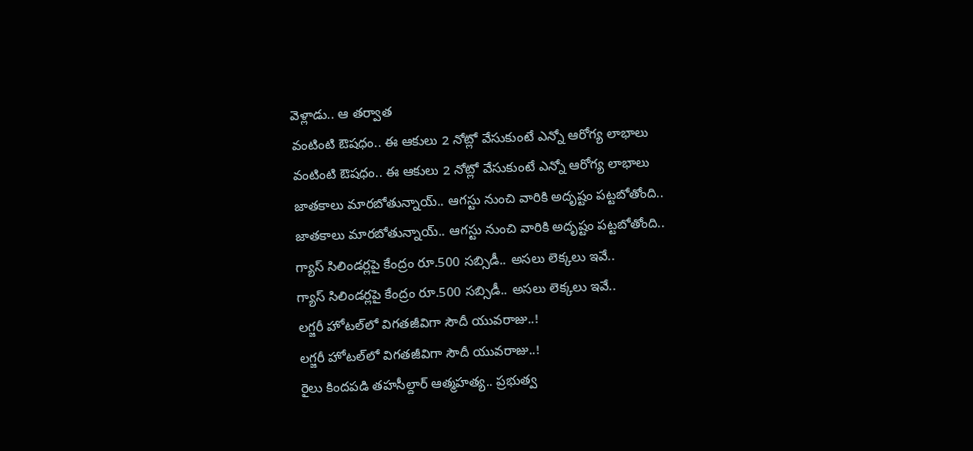వెళ్లాడు.. ఆ తర్వాత
వంటింటి ఔషధం.. ఈ ఆకులు 2 నోట్లో వేసుకుంటే ఎన్నో ఆరోగ్య లాభాలు
వంటింటి ఔషధం.. ఈ ఆకులు 2 నోట్లో వేసుకుంటే ఎన్నో ఆరోగ్య లాభాలు
జాతకాలు మారబోతున్నాయ్.. ఆగస్టు నుంచి వారికి అదృష్టం పట్టబోతోంది..
జాతకాలు మారబోతున్నాయ్.. ఆగస్టు నుంచి వారికి అదృష్టం పట్టబోతోంది..
గ్యాస్ సిలిండర్లపై కేంద్రం రూ.500 సబ్సిడీ.. అసలు లెక్కలు ఇవే..
గ్యాస్ సిలిండర్లపై కేంద్రం రూ.500 సబ్సిడీ.. అసలు లెక్కలు ఇవే..
లగ్జరీ హోటల్‌లో విగతజీవిగా సౌదీ యువరాజు..!
లగ్జరీ హోటల్‌లో విగతజీవిగా సౌదీ యువరాజు..!
రైలు కిందపడి తహసీల్దార్ ఆత్మహత్య.. ప్రభుత్వ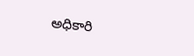అధికారి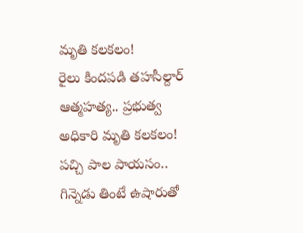మృతి కలకలం!
రైలు కిందపడి తహసీల్దార్ ఆత్మహత్య.. ప్రభుత్వ అధికారి మృతి కలకలం!
పచ్చి పాల పాయసం.. గిన్నెడు తింటే ఉషారుతో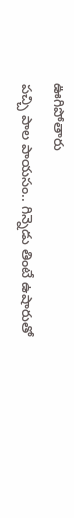ఊగిపోతారు
పచ్చి పాల పాయసం.. గిన్నెడు తింటే ఉషారుతో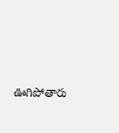ఊగిపోతారు